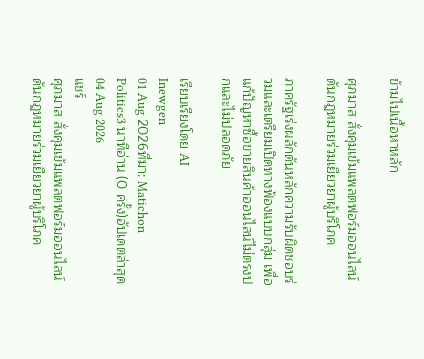ข้ามไปเนื้อหาหลัก

ศุภมาส สั่งคุมเข้มแพลตฟอร์มออนไลน์ ดันกฎหมายร่วมเยียวยาผู้บริโภค

ภาครัฐเร่งผลักดันหลักความรับผิดชอบร่วมและเตรียมเปิดทางฟ้องแบบกลุ่ม เพื่อแก้ปัญหาซื้อขายสินค้าออนไลน์ไม่ตรงปกและไม่ปลอดภัย

เรียบเรียงโดย AI
Inewgen
01 Aug 2026ที่มา: Matichon Politics3 นาทีอ่าน (0 ครั้ง)อัปเดตล่าสุด 04 Aug 2026
แชร์
ศุภมาส สั่งคุมเข้มแพลตฟอร์มออนไลน์ ดันกฎหมายร่วมเยียวยาผู้บริโภค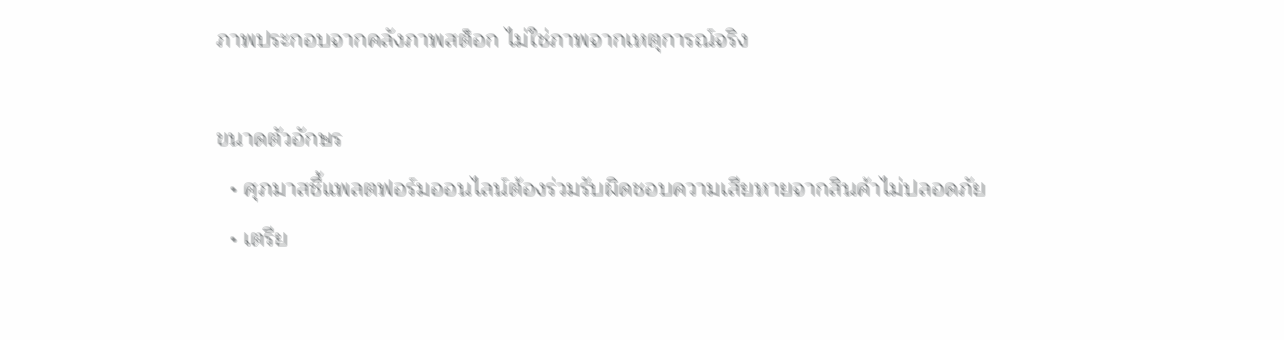ภาพประกอบจากคลังภาพสต็อก ไม่ใช่ภาพจากเหตุการณ์จริง

ขนาดตัวอักษร
  • ศุภมาสชี้แพลตฟอร์มออนไลน์ต้องร่วมรับผิดชอบความเสียหายจากสินค้าไม่ปลอดภัย
  • เตรีย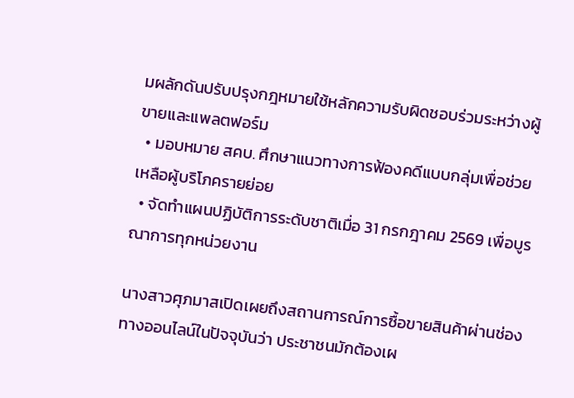มผลักดันปรับปรุงกฎหมายใช้หลักความรับผิดชอบร่วมระหว่างผู้ขายและแพลตฟอร์ม
  • มอบหมาย สคบ. ศึกษาแนวทางการฟ้องคดีแบบกลุ่มเพื่อช่วยเหลือผู้บริโภครายย่อย
  • จัดทำแผนปฏิบัติการระดับชาติเมื่อ 31 กรกฎาคม 2569 เพื่อบูรณาการทุกหน่วยงาน

นางสาวศุภมาสเปิดเผยถึงสถานการณ์การซื้อขายสินค้าผ่านช่องทางออนไลน์ในปัจจุบันว่า ประชาชนมักต้องเผ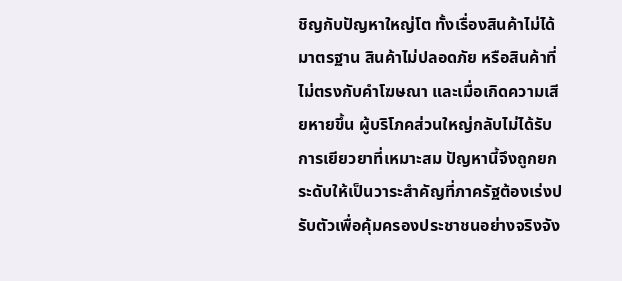ชิญกับปัญหาใหญ่โต ทั้งเรื่องสินค้าไม่ได้มาตรฐาน สินค้าไม่ปลอดภัย หรือสินค้าที่ไม่ตรงกับคำโฆษณา และเมื่อเกิดความเสียหายขึ้น ผู้บริโภคส่วนใหญ่กลับไม่ได้รับการเยียวยาที่เหมาะสม ปัญหานี้จึงถูกยกระดับให้เป็นวาระสำคัญที่ภาครัฐต้องเร่งปรับตัวเพื่อคุ้มครองประชาชนอย่างจริงจัง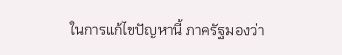ในการแก้ไขปัญหานี้ ภาครัฐมองว่า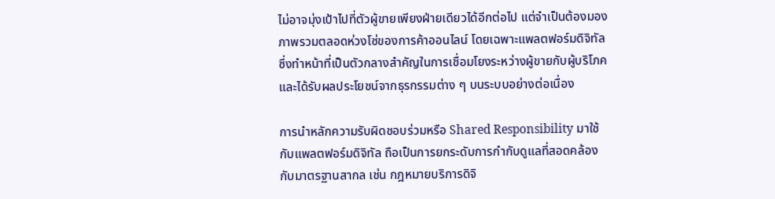ไม่อาจมุ่งเป้าไปที่ตัวผู้ขายเพียงฝ่ายเดียวได้อีกต่อไป แต่จำเป็นต้องมองภาพรวมตลอดห่วงโซ่ของการค้าออนไลน์ โดยเฉพาะแพลตฟอร์มดิจิทัล ซึ่งทำหน้าที่เป็นตัวกลางสำคัญในการเชื่อมโยงระหว่างผู้ขายกับผู้บริโภค และได้รับผลประโยชน์จากธุรกรรมต่าง ๆ บนระบบอย่างต่อเนื่อง

การนำหลักความรับผิดชอบร่วมหรือ Shared Responsibility มาใช้กับแพลตฟอร์มดิจิทัล ถือเป็นการยกระดับการกำกับดูแลที่สอดคล้องกับมาตรฐานสากล เช่น กฎหมายบริการดิจิ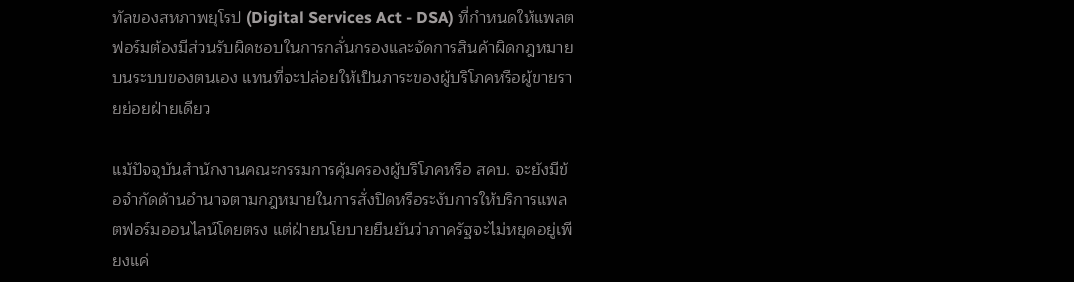ทัลของสหภาพยุโรป (Digital Services Act - DSA) ที่กำหนดให้แพลตฟอร์มต้องมีส่วนรับผิดชอบในการกลั่นกรองและจัดการสินค้าผิดกฎหมายบนระบบของตนเอง แทนที่จะปล่อยให้เป็นภาระของผู้บริโภคหรือผู้ขายรายย่อยฝ่ายเดียว

แม้ปัจจุบันสำนักงานคณะกรรมการคุ้มครองผู้บริโภคหรือ สคบ. จะยังมีข้อจำกัดด้านอำนาจตามกฎหมายในการสั่งปิดหรือระงับการให้บริการแพลตฟอร์มออนไลน์โดยตรง แต่ฝ่ายนโยบายยืนยันว่าภาครัฐจะไม่หยุดอยู่เพียงแค่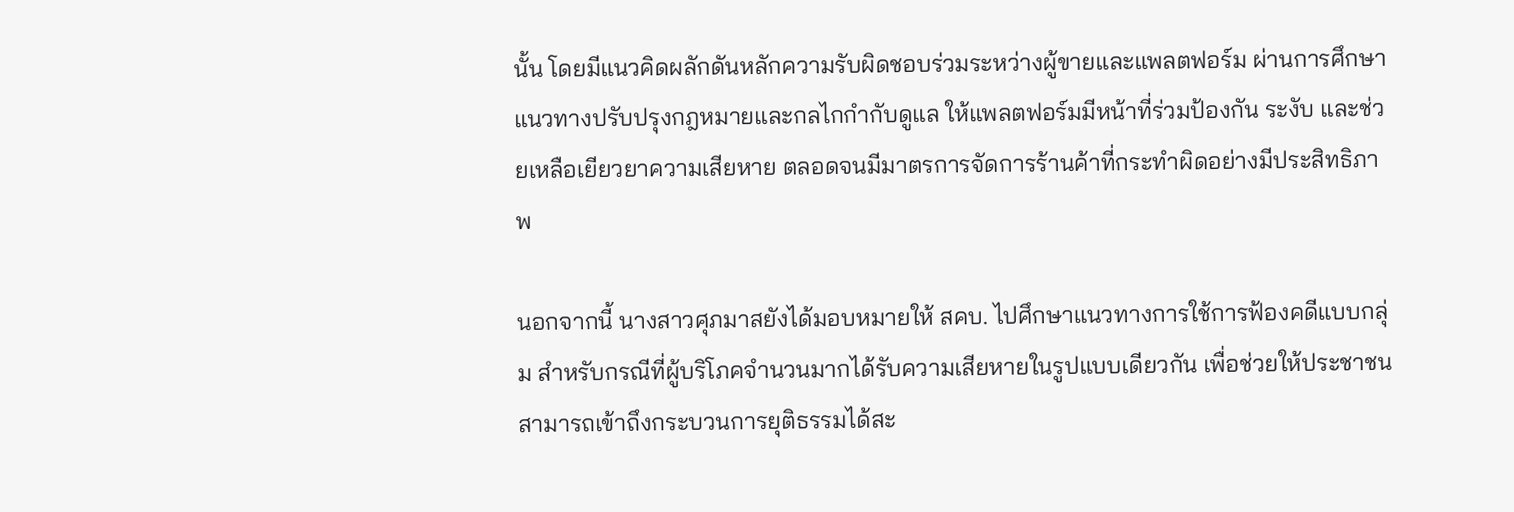นั้น โดยมีแนวคิดผลักดันหลักความรับผิดชอบร่วมระหว่างผู้ขายและแพลตฟอร์ม ผ่านการศึกษาแนวทางปรับปรุงกฎหมายและกลไกกำกับดูแล ให้แพลตฟอร์มมีหน้าที่ร่วมป้องกัน ระงับ และช่วยเหลือเยียวยาความเสียหาย ตลอดจนมีมาตรการจัดการร้านค้าที่กระทำผิดอย่างมีประสิทธิภาพ

นอกจากนี้ นางสาวศุภมาสยังได้มอบหมายให้ สคบ. ไปศึกษาแนวทางการใช้การฟ้องคดีแบบกลุ่ม สำหรับกรณีที่ผู้บริโภคจำนวนมากได้รับความเสียหายในรูปแบบเดียวกัน เพื่อช่วยให้ประชาชนสามารถเข้าถึงกระบวนการยุติธรรมได้สะ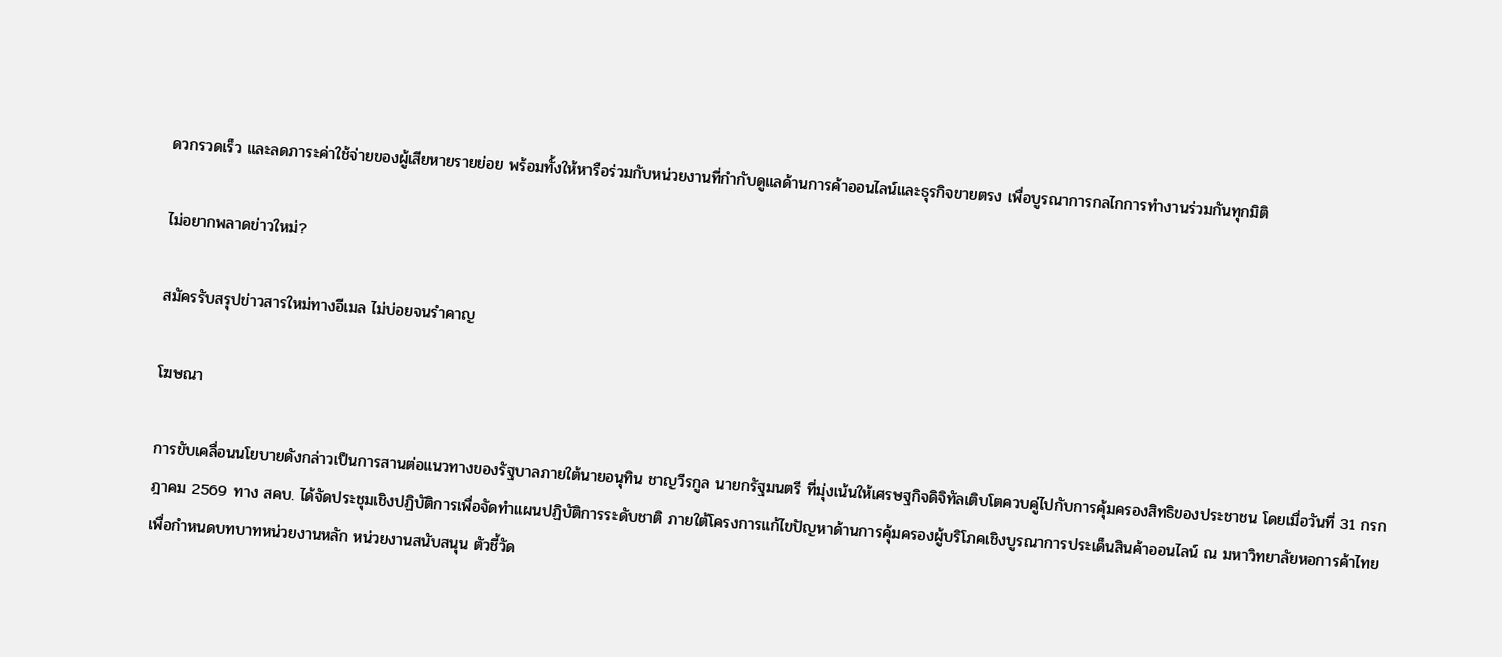ดวกรวดเร็ว และลดภาระค่าใช้จ่ายของผู้เสียหายรายย่อย พร้อมทั้งให้หารือร่วมกับหน่วยงานที่กำกับดูแลด้านการค้าออนไลน์และธุรกิจขายตรง เพื่อบูรณาการกลไกการทำงานร่วมกันทุกมิติ

ไม่อยากพลาดข่าวใหม่?

สมัครรับสรุปข่าวสารใหม่ทางอีเมล ไม่บ่อยจนรำคาญ

โฆษณา

การขับเคลื่อนนโยบายดังกล่าวเป็นการสานต่อแนวทางของรัฐบาลภายใต้นายอนุทิน ชาญวีรกูล นายกรัฐมนตรี ที่มุ่งเน้นให้เศรษฐกิจดิจิทัลเติบโตควบคู่ไปกับการคุ้มครองสิทธิของประชาชน โดยเมื่อวันที่ 31 กรกฎาคม 2569 ทาง สคบ. ได้จัดประชุมเชิงปฏิบัติการเพื่อจัดทำแผนปฏิบัติการระดับชาติ ภายใต้โครงการแก้ไขปัญหาด้านการคุ้มครองผู้บริโภคเชิงบูรณาการประเด็นสินค้าออนไลน์ ณ มหาวิทยาลัยหอการค้าไทย เพื่อกำหนดบทบาทหน่วยงานหลัก หน่วยงานสนับสนุน ตัวชี้วัด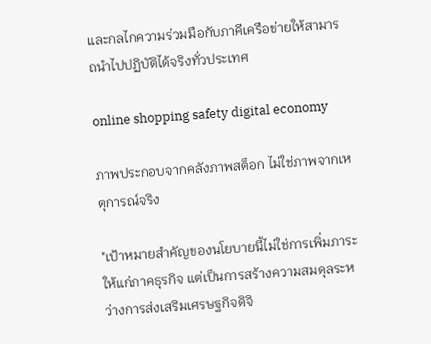และกลไกความร่วมมือกับภาคีเครือข่ายให้สามารถนำไปปฏิบัติได้จริงทั่วประเทศ

online shopping safety digital economy

ภาพประกอบจากคลังภาพสต็อก ไม่ใช่ภาพจากเหตุการณ์จริง

"เป้าหมายสำคัญของนโยบายนี้ไม่ใช่การเพิ่มภาระให้แก่ภาคธุรกิจ แต่เป็นการสร้างความสมดุลระหว่างการส่งเสริมเศรษฐกิจดิจิ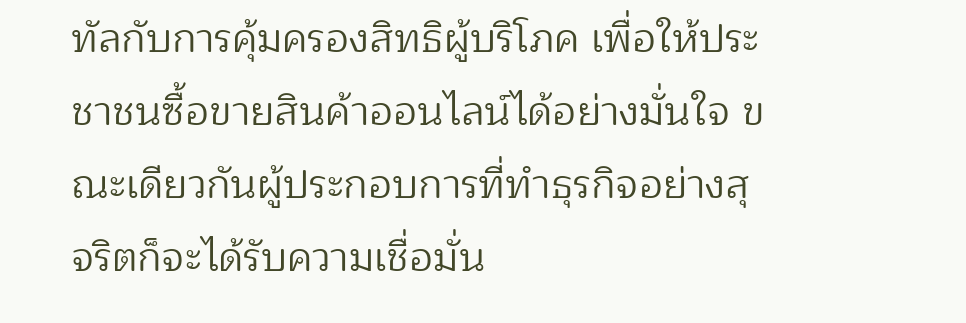ทัลกับการคุ้มครองสิทธิผู้บริโภค เพื่อให้ประชาชนซื้อขายสินค้าออนไลน์ได้อย่างมั่นใจ ขณะเดียวกันผู้ประกอบการที่ทำธุรกิจอย่างสุจริตก็จะได้รับความเชื่อมั่น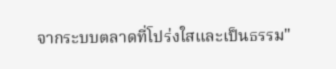จากระบบตลาดที่โปร่งใสและเป็นธรรม"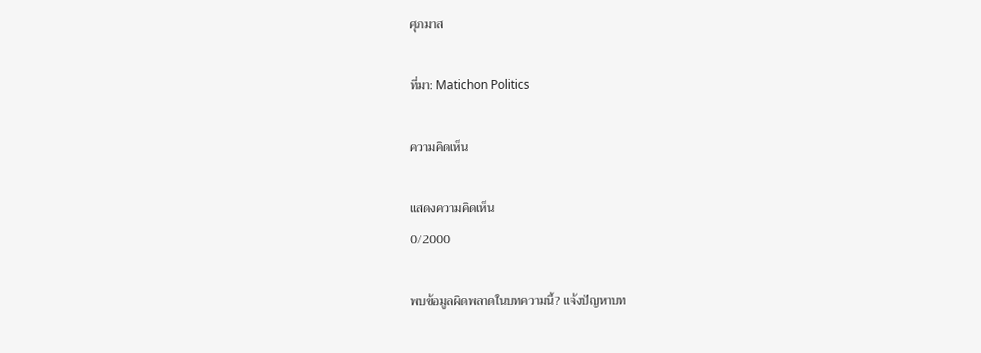ศุภมาส

ที่มา: Matichon Politics

ความคิดเห็น

แสดงความคิดเห็น
0/2000

พบข้อมูลผิดพลาดในบทความนี้? แจ้งปัญหาบท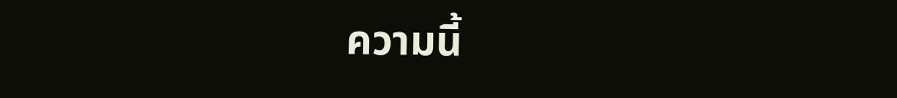ความนี้